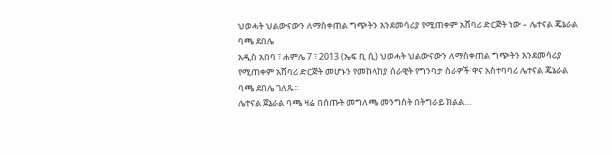ህወሓት ህልውናውን ለማስቀጠል ግጭትን እንደመሳሪያ የሚጠቀም አሸባሪ ድርጅት ነው – ሌተናል ጄኔራል ባጫ ደበሌ
አዲስ አበባ ፣ ሐምሌ 7 ፣ 2013 (ኤፍ ቢ ሲ) ህወሓት ህልውናውን ለማስቀጠል ግጭትን እንደመሳሪያ የሚጠቀም አሸባሪ ድርጅት መሆኑን የመከላከያ ሰራዊት የግንባታ ስራዎች ዋና አስተባባሪ ሌተናል ጄኔራል ባጫ ደበሌ ገለጹ፡፡
ሌተናል ጀኔራል ባጫ ዛሬ በሰጡት መግለጫ መንግስት በትግራይ ክልል…